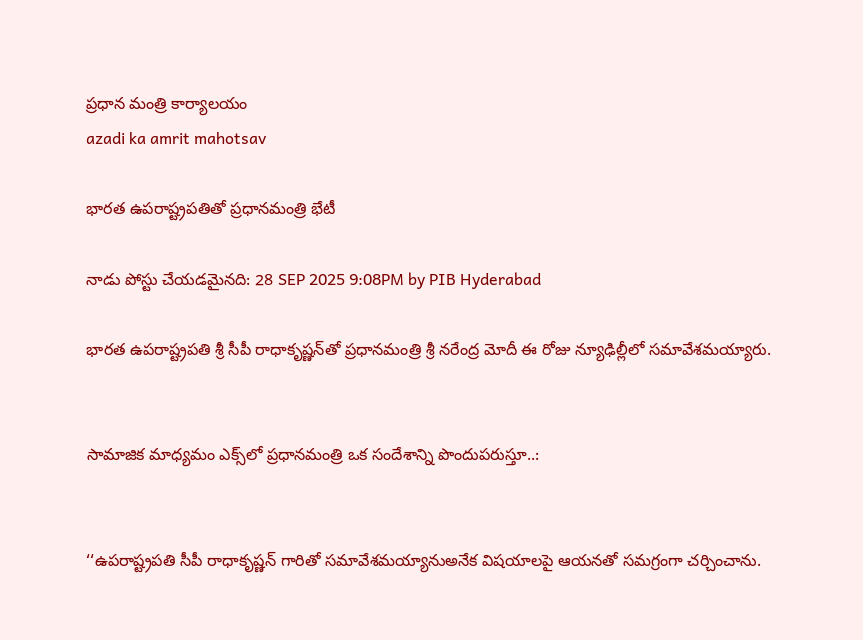ప్రధాన మంత్రి కార్యాలయం
azadi ka amrit mahotsav

భారత ఉపరాష్ట్రపతితో ప్రధానమంత్రి భేటీ

నాడు పోస్టు చేయడమైనది: 28 SEP 2025 9:08PM by PIB Hyderabad

భారత ఉపరాష్ట్రపతి శ్రీ సీపీ రాధాకృష్ణన్‌తో ప్ర‌ధానమంత్రి శ్రీ న‌రేంద్ర మోదీ ఈ రోజు న్యూఢిల్లీలో సమావేశమయ్యారు.


సామాజిక మాధ్యమం ఎక్స్‌లో ప్రధానమంత్రి ఒక సందేశాన్ని పొందుపరుస్తూ..:


‘‘ఉపరాష్ట్రపతి సీపీ రాధాకృష్ణన్‌ గారితో సమావేశమయ్యానుఅనేక విషయాలపై ఆయనతో సమగ్రంగా చర్చించాను.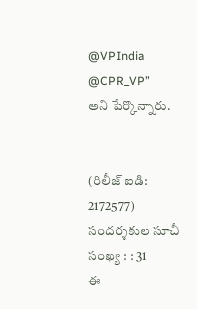@VPIndia
@CPR_VP”
అని పేర్కొన్నారు.


(రిలీజ్ ఐడి: 2172577) సందర్శకుల సూచీ సంఖ్య : : 31
ఈ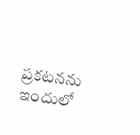ప్రకటనను ఇందులో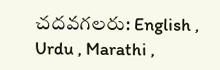చదవగలరు: English , Urdu , Marathi ,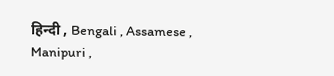हिन्दी , Bengali , Assamese , Manipuri ,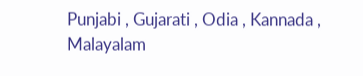Punjabi , Gujarati , Odia , Kannada , Malayalam